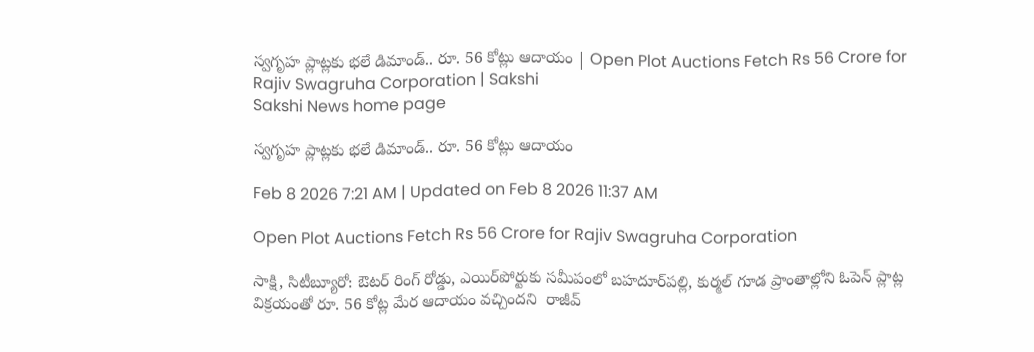స్వగృహ ప్లాట్లకు భలే డిమాండ్‌.. రూ. 56 కోట్లు ఆదాయం | Open Plot Auctions Fetch Rs 56 Crore for Rajiv Swagruha Corporation | Sakshi
Sakshi News home page

స్వగృహ ప్లాట్లకు భలే డిమాండ్‌.. రూ. 56 కోట్లు ఆదాయం

Feb 8 2026 7:21 AM | Updated on Feb 8 2026 11:37 AM

Open Plot Auctions Fetch Rs 56 Crore for Rajiv Swagruha Corporation

సాక్షి, సిటీబ్యూరో: ఔటర్‌ రింగ్‌ రోడ్డు, ఎయిర్‌పోర్టుకు సమీపంలో బహదూర్‌పల్లి, కుర్మల్‌ గూడ ప్రాంతాల్లోని ఓపెన్‌ ప్లాట్ల విక్రయంతో రూ. 56 కోట్ల మేర ఆదాయం వచ్చిందని  రాజీవ్‌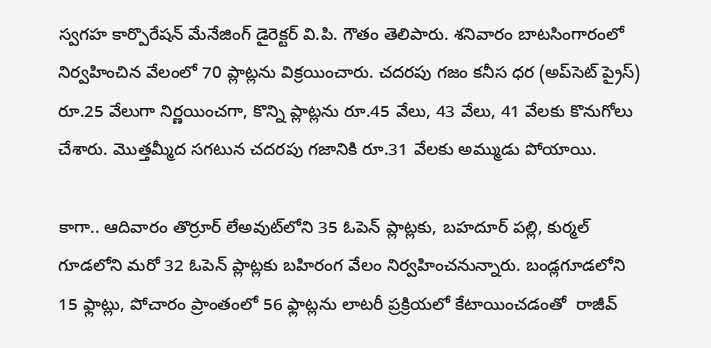స్వగహ కార్పొరేషన్‌ మేనేజింగ్‌ డైరెక్టర్‌ వి.పి. గౌతం తెలిపారు. శనివారం బాటసింగారంలో నిర్వహించిన వేలంలో 70 ప్లాట్లను విక్రయించారు. చదరపు గజం కనీస ధర (అప్‌సెట్‌ ప్రైస్‌) రూ.25 వేలుగా నిర్ణయించగా, కొన్ని ప్లాట్లను రూ.45 వేలు, 43 వేలు, 41 వేలకు కొనుగోలు చేశారు. మొత్తమ్మీద సగటున చదరపు గజానికి రూ.31 వేలకు అమ్ముడు పోయాయి.

కాగా.. ఆదివారం తొర్రూర్‌ లేఅవుట్‌లోని 35 ఓపెన్‌ ప్లాట్లకు, బహదూర్‌ పల్లి, కుర్మల్‌ గూడలోని మరో 32 ఓపెన్‌ ప్లాట్లకు బహిరంగ వేలం నిర్వహించనున్నారు. బండ్లగూడలోని 15 ఫ్లాట్లు, పోచారం ప్రాంతంలో 56 ఫ్లాట్లను లాటరీ ప్రక్రియలో కేటాయించడంతో  రాజీవ్‌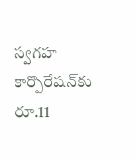స్వగహ కార్పొరేషన్‌కు రూ.11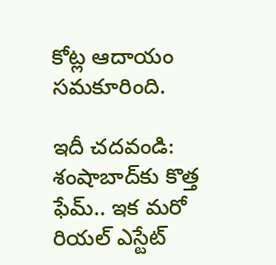కోట్ల ఆదాయం సమకూరింది.

ఇదీ చదవండి: శంషాబాద్‌కు కొత్త ఫేమ్‌.. ఇక మరో రియల్‌ ఎస్టేట్‌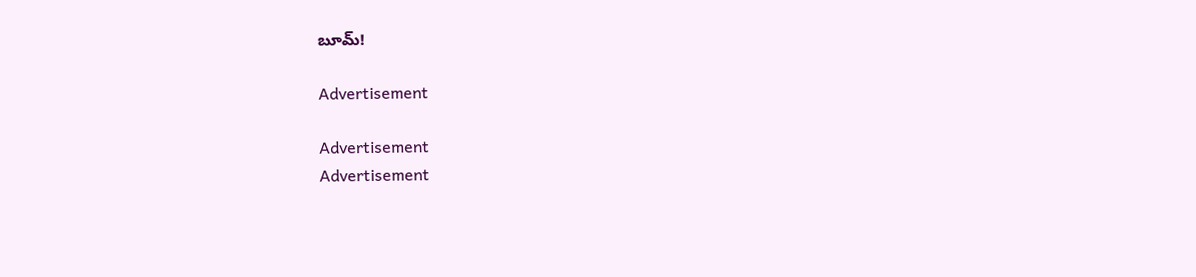బూమ్‌!

Advertisement

Advertisement
Advertisement